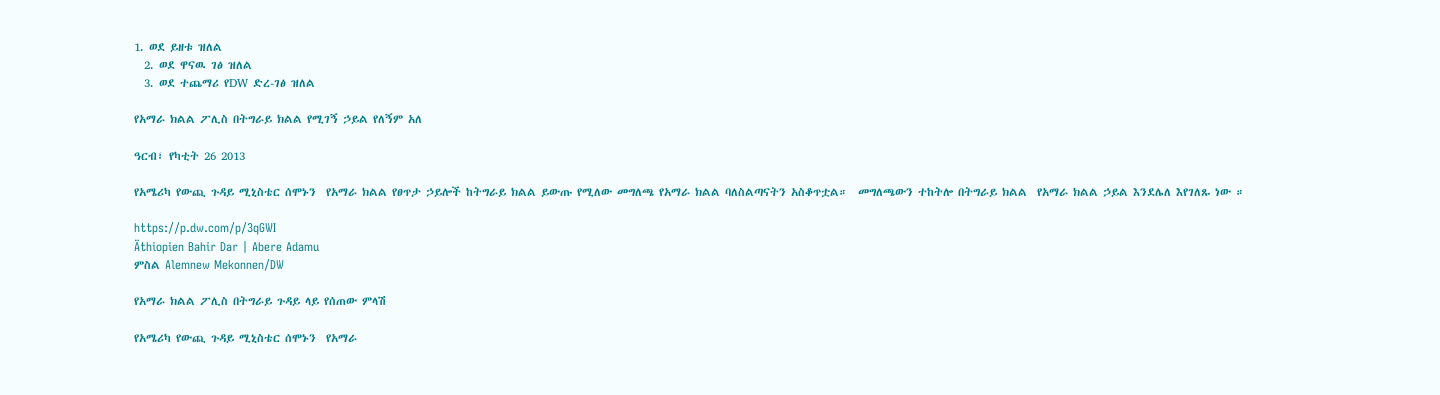1. ወደ ይዘቱ ዝለል
  2. ወደ ዋናዉ ገፅ ዝለል
  3. ወደ ተጨማሪ የDW ድረ-ገፅ ዝለል

የአማራ ክልል ፖሊስ በትግራይ ክልል የሚገኝ ኃይል የለኝም አለ

ዓርብ፣ የካቲት 26 2013

የአሜሪካ የውጪ ጉዳይ ሚኒስቴር ሰሞኑን  የአማራ ክልል የፀጥታ ኃይሎች ከትግራይ ክልል ይውጡ የሚለው መግለጫ የአማራ ክልል ባለስልጣናትን አስቆጥቷል።  መግለጫውን ተከትሎ በትግራይ ክልል  የአማራ ክልል ኃይል እንደሌለ እየገለጹ ነው ።

https://p.dw.com/p/3qGWI
Äthiopien Bahir Dar | Abere Adamu
ምስል Alemnew Mekonnen/DW

የአማራ ክልል ፖሊስ በትግራይ ጉዳይ ላይ የሰጠው ምላሽ

የአሜሪካ የውጪ ጉዳይ ሚኒስቴር ሰሞኑን  የአማራ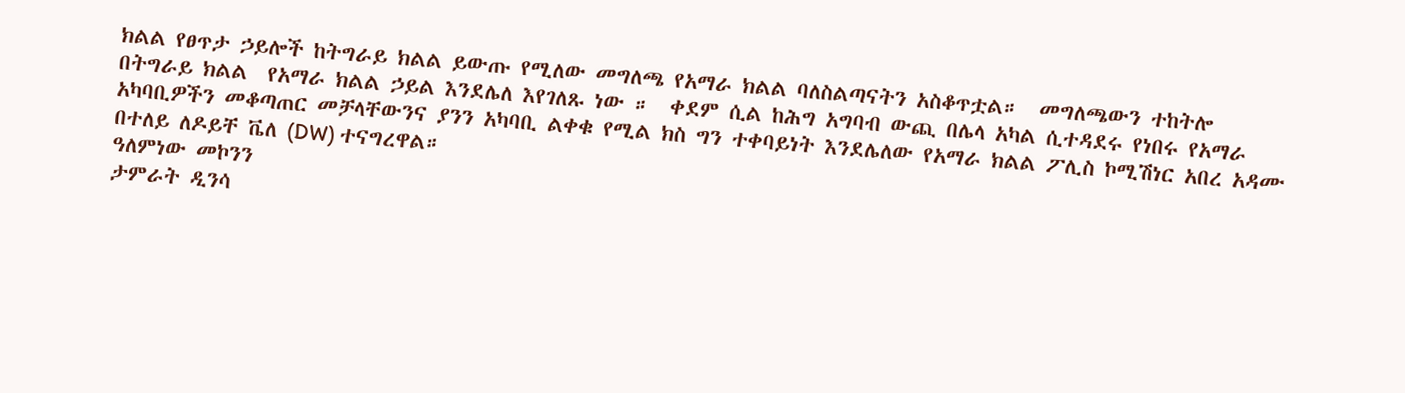ክልል የፀጥታ ኃይሎች ከትግራይ ክልል ይውጡ የሚለው መግለጫ የአማራ ክልል ባለስልጣናትን አስቆጥቷል።  መግለጫውን ተከትሎ በትግራይ ክልል  የአማራ ክልል ኃይል እንደሌለ እየገለጹ ነው ።  ቀደም ሲል ከሕግ አግባብ ውጪ በሌላ አካል ሲተዳደሩ የነበሩ የአማራ አካባቢዎችን መቆጣጠር መቻላቸውንና ያንን አካባቢ ልቀቁ የሚል ክስ ግን ተቀባይነት እንደሌለው የአማራ ክልል ፖሊስ ኮሚሽነር አበረ አዳሙ በተለይ ለዶይቸ ቬለ (DW) ተናግረዋል።
ዓለምነው መኮንን
ታምራት ዲንሳ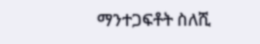ማንተጋፍቶት ስለሺ